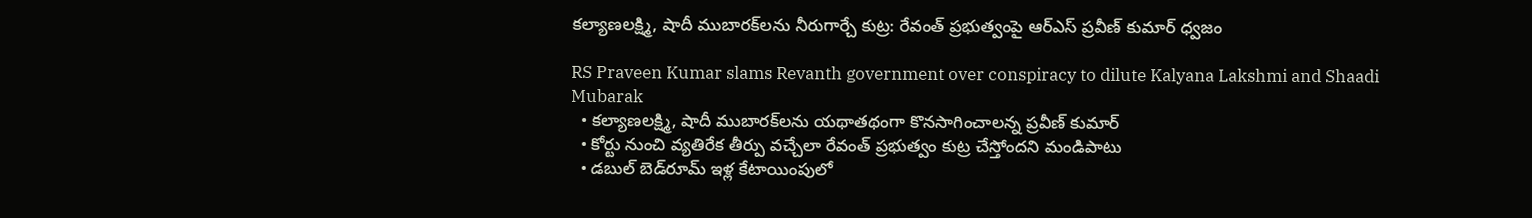కల్యాణలక్ష్మి, షాదీ ముబారక్‌లను నీరుగార్చే కుట్ర: రేవంత్ ప్రభుత్వంపై ఆర్‌ఎస్ ప్రవీణ్ కుమార్ ధ్వజం

RS Praveen Kumar slams Revanth government over conspiracy to dilute Kalyana Lakshmi and Shaadi Mubarak
  • కల్యాణలక్ష్మి, షాదీ ముబారక్‌లను యథాతథంగా కొనసాగించాలన్న ప్రవీణ్ కుమార్
  • కోర్టు నుంచి వ్యతిరేక తీర్పు వచ్చేలా రేవంత్ ప్రభుత్వం కుట్ర చేస్తోందని మండిపాటు
  • డబుల్ బెడ్‌రూమ్ ఇళ్ల కేటాయింపులో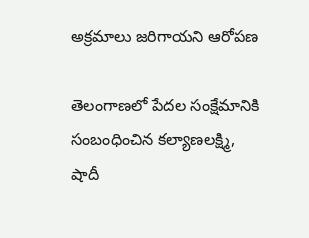అక్రమాలు జరిగాయని ఆరోపణ

తెలంగాణలో పేదల సంక్షేమానికి సంబంధించిన కల్యాణలక్ష్మి, షాదీ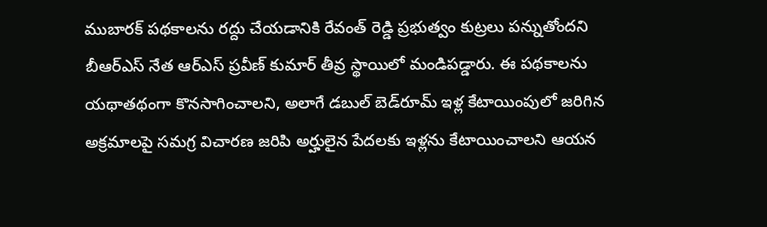ముబారక్ పథకాలను రద్దు చేయడానికి రేవంత్ రెడ్డి ప్రభుత్వం కుట్రలు పన్నుతోందని బీఆర్‌ఎస్ నేత ఆర్‌ఎస్ ప్రవీణ్ కుమార్ తీవ్ర స్థాయిలో మండిపడ్డారు. ఈ పథకాలను యథాతథంగా కొనసాగించాలని, అలాగే డబుల్ బెడ్‌రూమ్ ఇళ్ల కేటాయింపులో జరిగిన అక్రమాలపై సమగ్ర విచారణ జరిపి అర్హులైన పేదలకు ఇళ్లను కేటాయించాలని ఆయన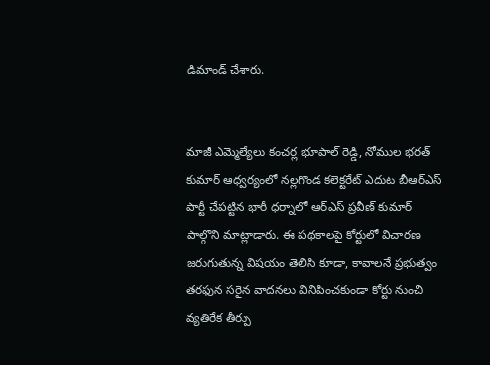డిమాండ్ చేశారు.


మాజీ ఎమ్మెల్యేలు కంచర్ల భూపాల్ రెడ్డి, నోముల భరత్ కుమార్ ఆధ్వర్యంలో నల్లగొండ కలెక్టరేట్ ఎదుట బీఆర్‌ఎస్ పార్టీ చేపట్టిన భారీ ధర్నాలో ఆర్‌ఎస్ ప్రవీణ్ కుమార్ పాల్గొని మాట్లాడారు. ఈ పథకాలపై కోర్టులో విచారణ జరుగుతున్న విషయం తెలిసి కూడా, కావాలనే ప్రభుత్వం తరఫున సరైన వాదనలు వినిపించకుండా కోర్టు నుంచి వ్యతిరేక తీర్పు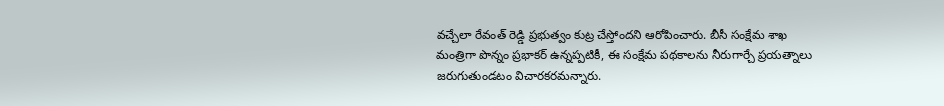వచ్చేలా రేవంత్ రెడ్డి ప్రభుత్వం కుట్ర చేస్తోందని ఆరోపించారు. బీసీ సంక్షేమ శాఖ మంత్రిగా పొన్నం ప్రభాకర్ ఉన్నప్పటికీ, ఈ సంక్షేమ పథకాలను నీరుగార్చే ప్రయత్నాలు జరుగుతుండటం విచారకరమన్నారు.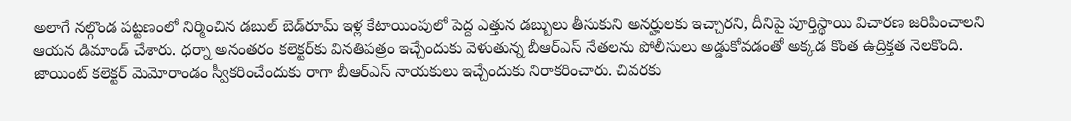అలాగే నల్గొండ పట్టణంలో నిర్మించిన డబుల్ బెడ్‌రూమ్ ఇళ్ల కేటాయింపులో పెద్ద ఎత్తున డబ్బులు తీసుకుని అనర్హులకు ఇచ్చారని, దీనిపై పూర్తిస్థాయి విచారణ జరిపించాలని ఆయన డిమాండ్ చేశారు. ధర్నా అనంతరం కలెక్టర్‌కు వినతిపత్రం ఇచ్చేందుకు వెళుతున్న బీఆర్‌ఎస్ నేతలను పోలీసులు అడ్డుకోవడంతో అక్కడ కొంత ఉద్రిక్తత నెలకొంది. జాయింట్ కలెక్టర్ మెమోరాండం స్వీకరించేందుకు రాగా బీఆర్‌ఎస్ నాయకులు ఇచ్చేందుకు నిరాకరించారు. చివరకు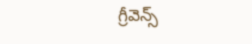గ్రీవెన్స్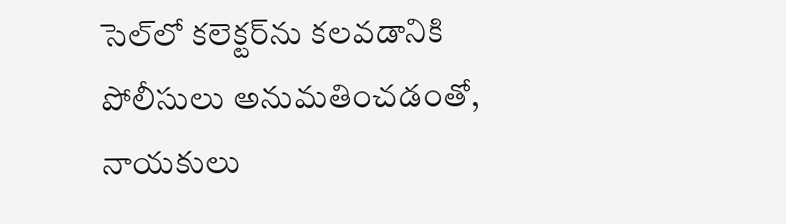సెల్‌లో కలెక్టర్‌ను కలవడానికి పోలీసులు అనుమతించడంతో, నాయకులు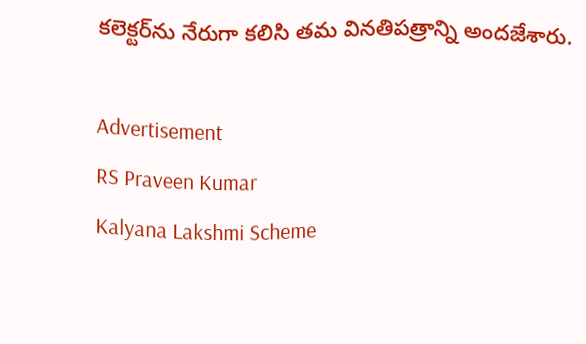కలెక్టర్‌ను నేరుగా కలిసి తమ వినతిపత్రాన్ని అందజేశారు.

Advertisement
RS Praveen Kumar
Kalyana Lakshmi Scheme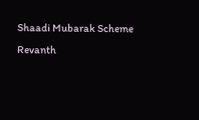Shaadi Mubarak Scheme
Revanth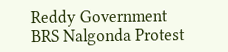Reddy Government
BRS Nalgonda Protest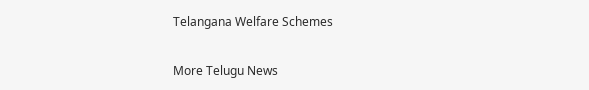Telangana Welfare Schemes

More Telugu News